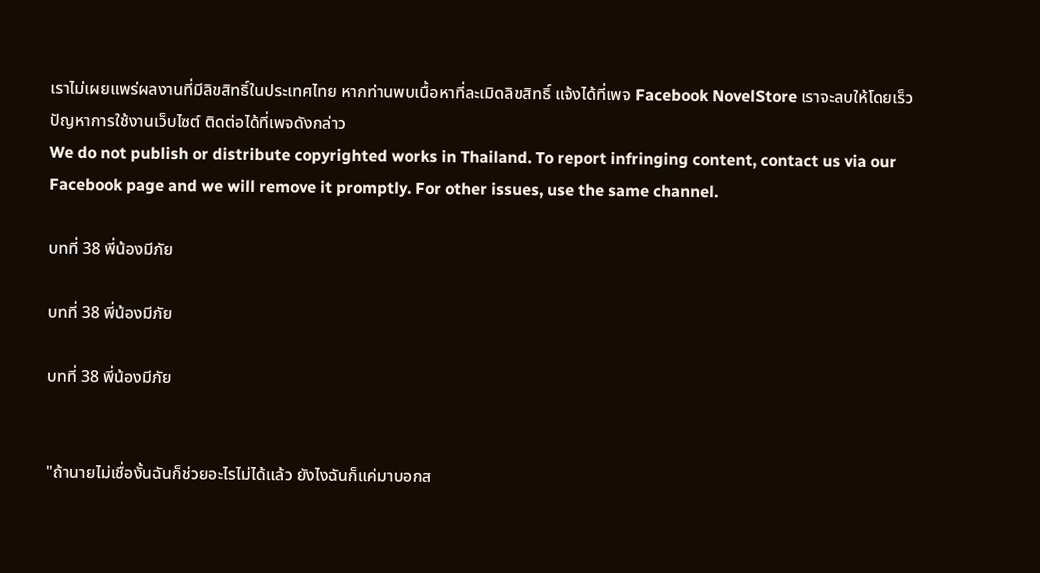เราไม่เผยแพร่ผลงานที่มีลิขสิทธิ์ในประเทศไทย หากท่านพบเนื้อหาที่ละเมิดลิขสิทธิ์ แจ้งได้ที่เพจ Facebook NovelStore เราจะลบให้โดยเร็ว
ปัญหาการใช้งานเว็บไซต์ ติดต่อได้ที่เพจดังกล่าว
We do not publish or distribute copyrighted works in Thailand. To report infringing content, contact us via our Facebook page and we will remove it promptly. For other issues, use the same channel.

บทที่ 38 พี่น้องมีภัย

บทที่ 38 พี่น้องมีภัย

บทที่ 38 พี่น้องมีภัย


"ถ้านายไม่เชื่องั้นฉันก็ช่วยอะไรไม่ได้แล้ว ยังไงฉันก็แค่มาบอกส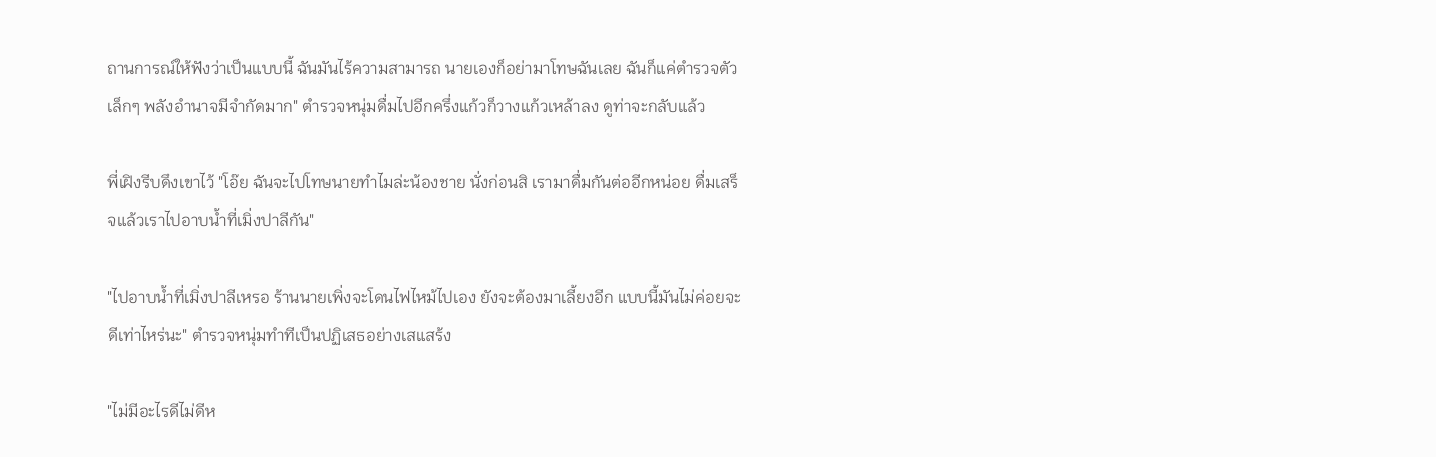ถานการณ์ให้ฟังว่าเป็นแบบนี้ ฉันมันไร้ความสามารถ นายเองก็อย่ามาโทษฉันเลย ฉันก็แค่ตำรวจตัวเล็กๆ พลังอำนาจมีจำกัดมาก" ตำรวจหนุ่มดื่มไปอีกครึ่งแก้วก็วางแก้วเหล้าลง ดูท่าจะกลับแล้ว

พี่เฝิงรีบดึงเขาไว้ "โอ๊ย ฉันจะไปโทษนายทำไมล่ะน้องชาย นั่งก่อนสิ เรามาดื่มกันต่ออีกหน่อย ดื่มเสร็จแล้วเราไปอาบน้ำที่เมิ่งปาลีกัน"

"ไปอาบน้ำที่เมิ่งปาลีเหรอ ร้านนายเพิ่งจะโดนไฟไหม้ไปเอง ยังจะต้องมาเลี้ยงอีก แบบนี้มันไม่ค่อยจะดีเท่าไหร่นะ" ตำรวจหนุ่มทำทีเป็นปฏิเสธอย่างเสแสร้ง

"ไม่มีอะไรดีไม่ดีห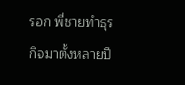รอก พี่ชายทำธุรกิจมาตั้งหลายปี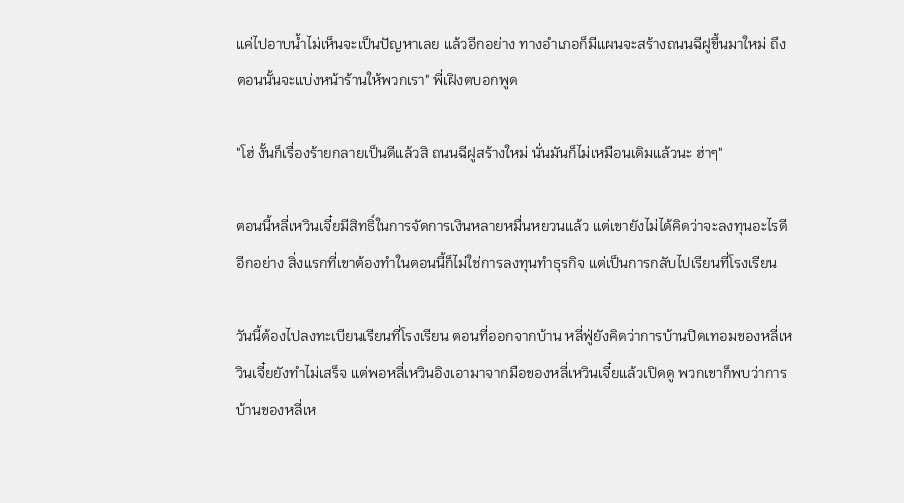แค่ไปอาบน้ำไม่เห็นจะเป็นปัญหาเลย แล้วอีกอย่าง ทางอำเภอก็มีแผนจะสร้างถนนฉีฝูขึ้นมาใหม่ ถึงตอนนั้นจะแบ่งหน้าร้านให้พวกเรา" พี่เฝิงตบอกพูด

"โฮ่ งั้นก็เรื่องร้ายกลายเป็นดีแล้วสิ ถนนฉีฝูสร้างใหม่ นั่นมันก็ไม่เหมือนเดิมแล้วนะ ฮ่าๆ"

ตอนนี้หลี่เหวินเจี๋ยมีสิทธิ์ในการจัดการเงินหลายหมื่นหยวนแล้ว แต่เขายังไม่ได้คิดว่าจะลงทุนอะไรดี อีกอย่าง สิ่งแรกที่เขาต้องทำในตอนนี้ก็ไม่ใช่การลงทุนทำธุรกิจ แต่เป็นการกลับไปเรียนที่โรงเรียน

วันนี้ต้องไปลงทะเบียนเรียนที่โรงเรียน ตอนที่ออกจากบ้าน หลี่ฟู่ยังคิดว่าการบ้านปิดเทอมของหลี่เหวินเจี๋ยยังทำไม่เสร็จ แต่พอหลี่เหวินอิงเอามาจากมือของหลี่เหวินเจี๋ยแล้วเปิดดู พวกเขาก็พบว่าการบ้านของหลี่เห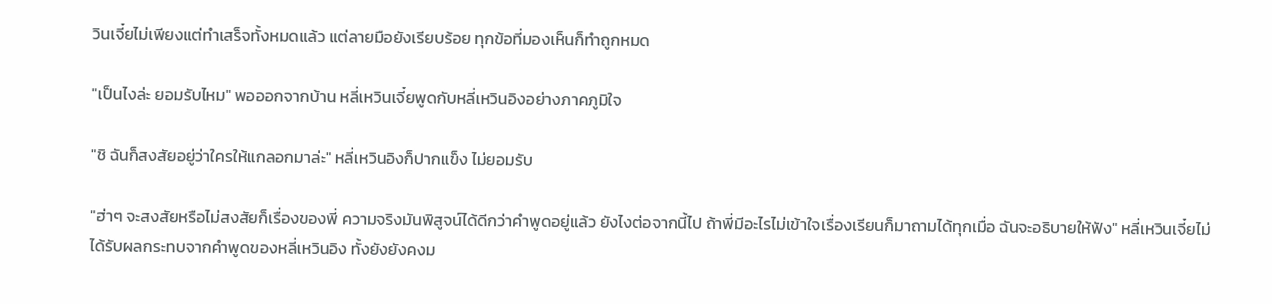วินเจี๋ยไม่เพียงแต่ทำเสร็จทั้งหมดแล้ว แต่ลายมือยังเรียบร้อย ทุกข้อที่มองเห็นก็ทำถูกหมด

"เป็นไงล่ะ ยอมรับไหม" พอออกจากบ้าน หลี่เหวินเจี๋ยพูดกับหลี่เหวินอิงอย่างภาคภูมิใจ

"ชิ ฉันก็สงสัยอยู่ว่าใครให้แกลอกมาล่ะ" หลี่เหวินอิงก็ปากแข็ง ไม่ยอมรับ

"ฮ่าๆ จะสงสัยหรือไม่สงสัยก็เรื่องของพี่ ความจริงมันพิสูจน์ได้ดีกว่าคำพูดอยู่แล้ว ยังไงต่อจากนี้ไป ถ้าพี่มีอะไรไม่เข้าใจเรื่องเรียนก็มาถามได้ทุกเมื่อ ฉันจะอธิบายให้ฟัง" หลี่เหวินเจี๋ยไม่ได้รับผลกระทบจากคำพูดของหลี่เหวินอิง ทั้งยังยังคงม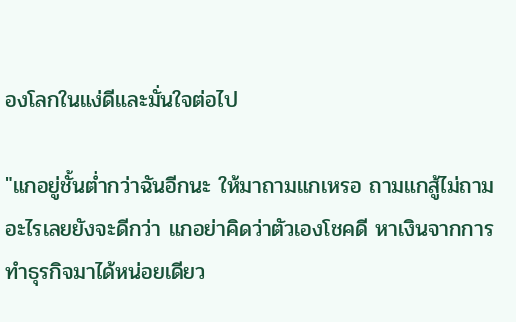องโลกในแง่ดีและมั่นใจต่อไป

"แกอยู่ชั้นต่ำกว่าฉันอีกนะ ให้มาถามแกเหรอ ถามแกสู้ไม่ถามอะไรเลยยังจะดีกว่า แกอย่าคิดว่าตัวเองโชคดี หาเงินจากการทำธุรกิจมาได้หน่อยเดียว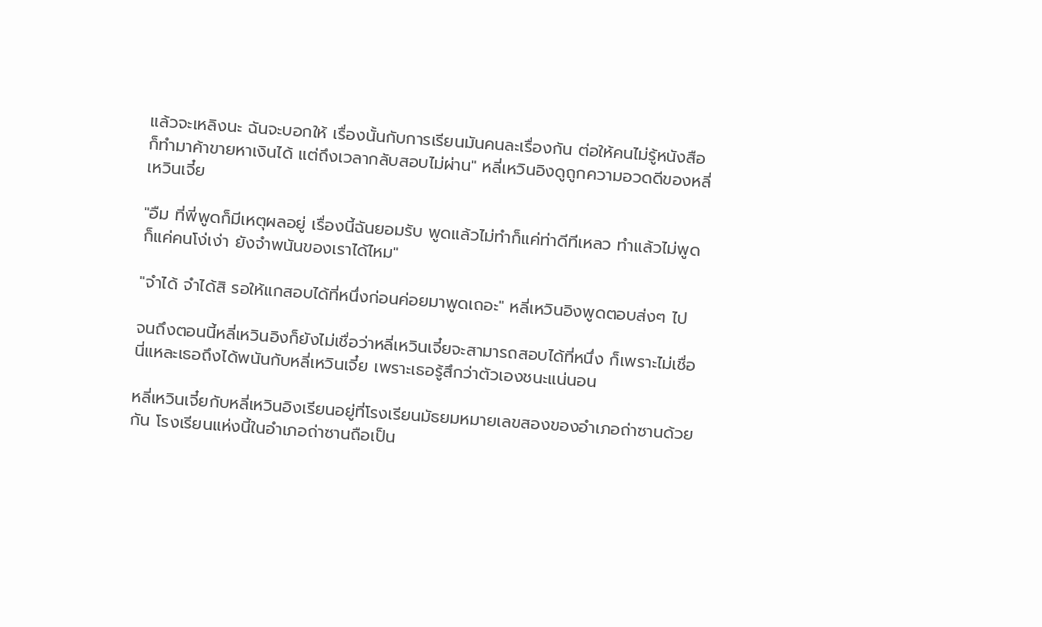แล้วจะเหลิงนะ ฉันจะบอกให้ เรื่องนั้นกับการเรียนมันคนละเรื่องกัน ต่อให้คนไม่รู้หนังสือก็ทำมาค้าขายหาเงินได้ แต่ถึงเวลากลับสอบไม่ผ่าน" หลี่เหวินอิงดูถูกความอวดดีของหลี่เหวินเจี๋ย

"อืม ที่พี่พูดก็มีเหตุผลอยู่ เรื่องนี้ฉันยอมรับ พูดแล้วไม่ทำก็แค่ท่าดีทีเหลว ทำแล้วไม่พูดก็แค่คนโง่เง่า ยังจำพนันของเราได้ไหม"

"จำได้ จำได้สิ รอให้แกสอบได้ที่หนึ่งก่อนค่อยมาพูดเถอะ" หลี่เหวินอิงพูดตอบส่งๆ ไป

จนถึงตอนนี้หลี่เหวินอิงก็ยังไม่เชื่อว่าหลี่เหวินเจี๋ยจะสามารถสอบได้ที่หนึ่ง ก็เพราะไม่เชื่อนี่แหละเธอถึงได้พนันกับหลี่เหวินเจี๋ย เพราะเธอรู้สึกว่าตัวเองชนะแน่นอน

หลี่เหวินเจี๋ยกับหลี่เหวินอิงเรียนอยู่ที่โรงเรียนมัธยมหมายเลขสองของอำเภอถ่าซานด้วยกัน โรงเรียนแห่งนี้ในอำเภอถ่าซานถือเป็น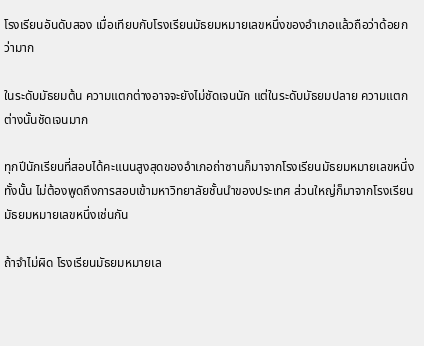โรงเรียนอันดับสอง เมื่อเทียบกับโรงเรียนมัธยมหมายเลขหนึ่งของอำเภอแล้วถือว่าด้อยกว่ามาก

ในระดับมัธยมต้น ความแตกต่างอาจจะยังไม่ชัดเจนนัก แต่ในระดับมัธยมปลาย ความแตกต่างนั้นชัดเจนมาก

ทุกปีนักเรียนที่สอบได้คะแนนสูงสุดของอำเภอถ่าซานก็มาจากโรงเรียนมัธยมหมายเลขหนึ่งทั้งนั้น ไม่ต้องพูดถึงการสอบเข้ามหาวิทยาลัยชั้นนำของประเทศ ส่วนใหญ่ก็มาจากโรงเรียนมัธยมหมายเลขหนึ่งเช่นกัน

ถ้าจำไม่ผิด โรงเรียนมัธยมหมายเล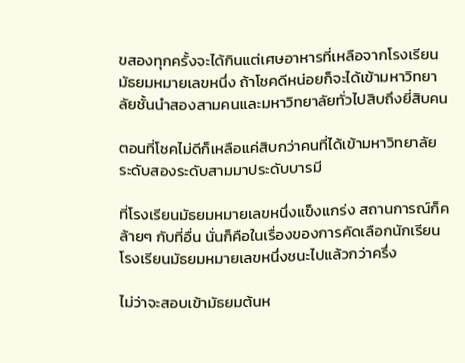ขสองทุกครั้งจะได้กินแต่เศษอาหารที่เหลือจากโรงเรียนมัธยมหมายเลขหนึ่ง ถ้าโชคดีหน่อยก็จะได้เข้ามหาวิทยาลัยชั้นนำสองสามคนและมหาวิทยาลัยทั่วไปสิบถึงยี่สิบคน

ตอนที่โชคไม่ดีก็เหลือแค่สิบกว่าคนที่ได้เข้ามหาวิทยาลัยระดับสองระดับสามมาประดับบารมี

ที่โรงเรียนมัธยมหมายเลขหนึ่งแข็งแกร่ง สถานการณ์ก็คล้ายๆ กับที่อื่น นั่นก็คือในเรื่องของการคัดเลือกนักเรียน โรงเรียนมัธยมหมายเลขหนึ่งชนะไปแล้วกว่าครึ่ง

ไม่ว่าจะสอบเข้ามัธยมต้นห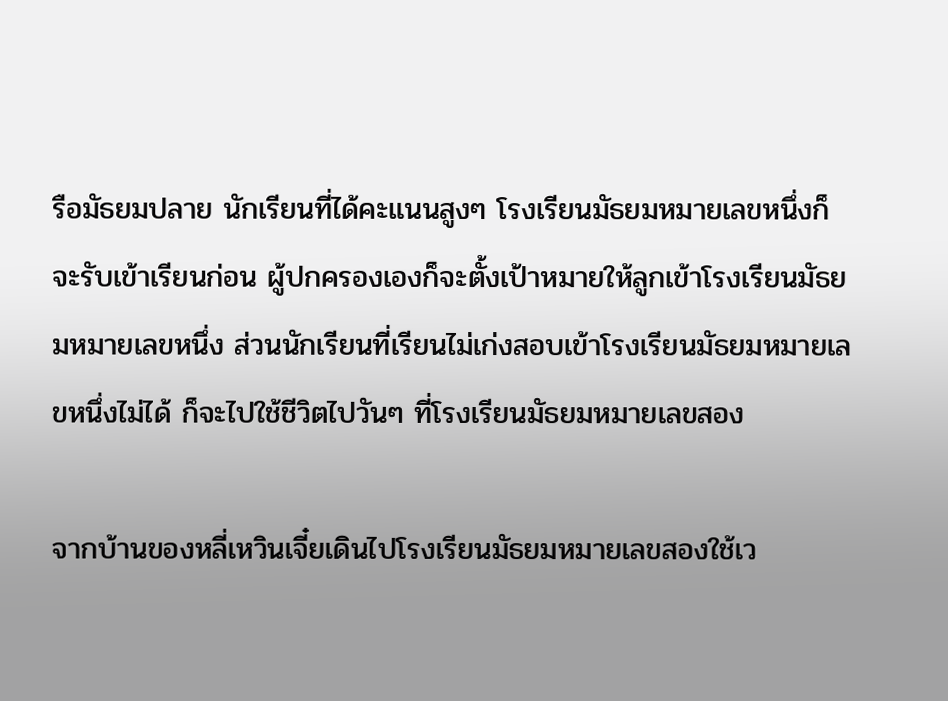รือมัธยมปลาย นักเรียนที่ได้คะแนนสูงๆ โรงเรียนมัธยมหมายเลขหนึ่งก็จะรับเข้าเรียนก่อน ผู้ปกครองเองก็จะตั้งเป้าหมายให้ลูกเข้าโรงเรียนมัธยมหมายเลขหนึ่ง ส่วนนักเรียนที่เรียนไม่เก่งสอบเข้าโรงเรียนมัธยมหมายเลขหนึ่งไม่ได้ ก็จะไปใช้ชีวิตไปวันๆ ที่โรงเรียนมัธยมหมายเลขสอง

จากบ้านของหลี่เหวินเจี๋ยเดินไปโรงเรียนมัธยมหมายเลขสองใช้เว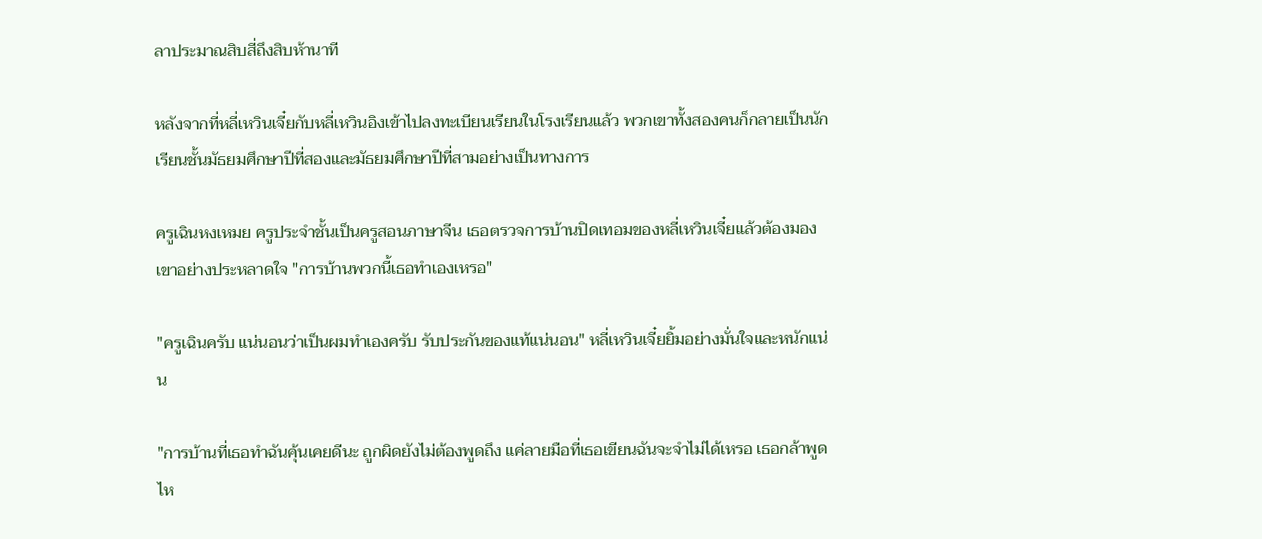ลาประมาณสิบสี่ถึงสิบห้านาที

หลังจากที่หลี่เหวินเจี๋ยกับหลี่เหวินอิงเข้าไปลงทะเบียนเรียนในโรงเรียนแล้ว พวกเขาทั้งสองคนก็กลายเป็นนักเรียนชั้นมัธยมศึกษาปีที่สองและมัธยมศึกษาปีที่สามอย่างเป็นทางการ

ครูเฉินหงเหมย ครูประจำชั้นเป็นครูสอนภาษาจีน เธอตรวจการบ้านปิดเทอมของหลี่เหวินเจี๋ยแล้วต้องมองเขาอย่างประหลาดใจ "การบ้านพวกนี้เธอทำเองเหรอ"

"ครูเฉินครับ แน่นอนว่าเป็นผมทำเองครับ รับประกันของแท้แน่นอน" หลี่เหวินเจี๋ยยิ้มอย่างมั่นใจและหนักแน่น

"การบ้านที่เธอทำฉันคุ้นเคยดีนะ ถูกผิดยังไม่ต้องพูดถึง แค่ลายมือที่เธอเขียนฉันจะจำไม่ได้เหรอ เธอกล้าพูดไห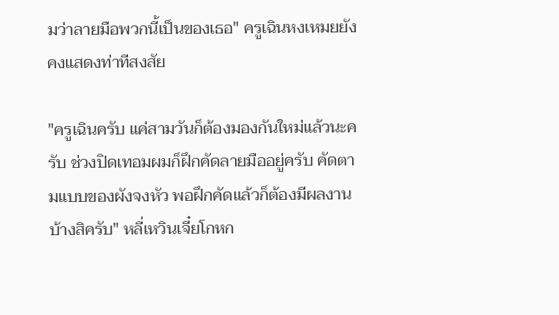มว่าลายมือพวกนี้เป็นของเธอ" ครูเฉินหงเหมยยังคงแสดงท่าทีสงสัย

"ครูเฉินครับ แค่สามวันก็ต้องมองกันใหม่แล้วนะครับ ช่วงปิดเทอมผมก็ฝึกคัดลายมืออยู่ครับ คัดตามแบบของผังจงหัว พอฝึกคัดแล้วก็ต้องมีผลงานบ้างสิครับ" หลี่เหวินเจี๋ยโกหก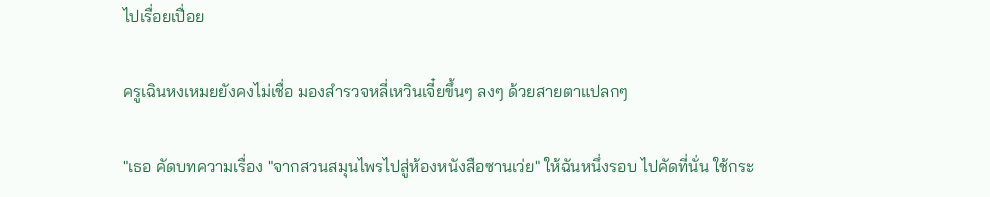ไปเรื่อยเปื่อย

ครูเฉินหงเหมยยังคงไม่เชื่อ มองสำรวจหลี่เหวินเจี๋ยขึ้นๆ ลงๆ ด้วยสายตาแปลกๆ

"เธอ คัดบทความเรื่อง "จากสวนสมุนไพรไปสู่ห้องหนังสือซานเว่ย" ให้ฉันหนึ่งรอบ ไปคัดที่นั่น ใช้กระ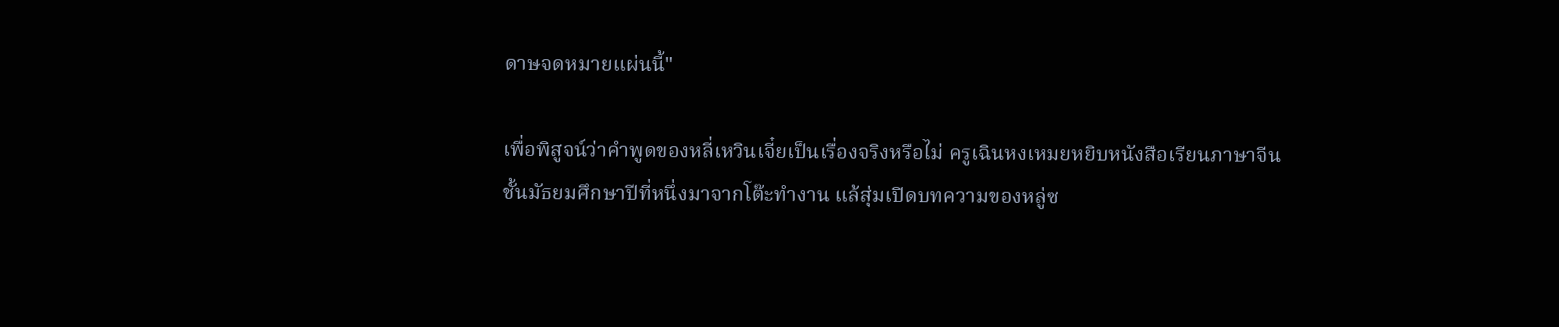ดาษจดหมายแผ่นนี้"

เพื่อพิสูจน์ว่าคำพูดของหลี่เหวินเจี๋ยเป็นเรื่องจริงหรือไม่ ครูเฉินหงเหมยหยิบหนังสือเรียนภาษาจีนชั้นมัธยมศึกษาปีที่หนึ่งมาจากโต๊ะทำงาน แล้สุ่มเปิดบทความของหลู่ซ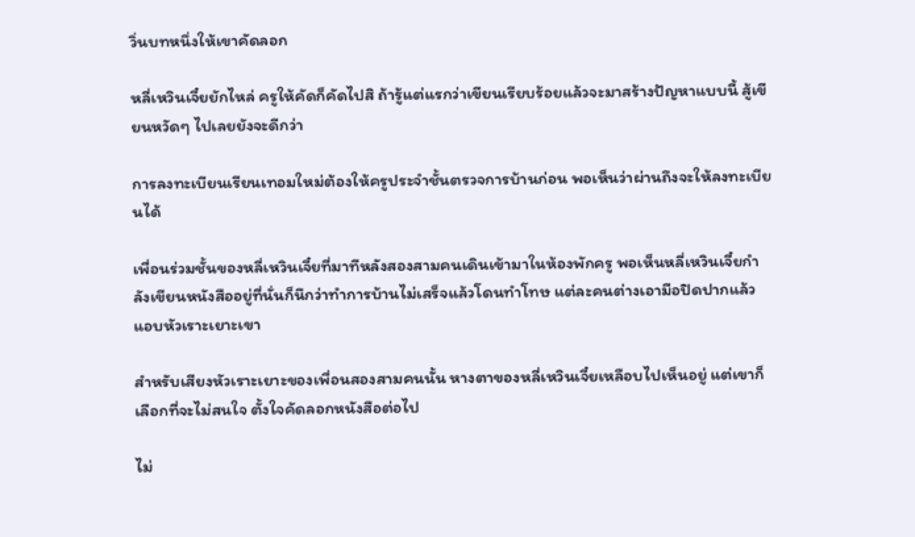วิ่นบทหนึ่งให้เขาคัดลอก

หลี่เหวินเจี๋ยยักไหล่ ครูให้คัดก็คัดไปสิ ถ้ารู้แต่แรกว่าเขียนเรียบร้อยแล้วจะมาสร้างปัญหาแบบนี้ สู้เขียนหวัดๆ ไปเลยยังจะดีกว่า

การลงทะเบียนเรียนเทอมใหม่ต้องให้ครูประจำชั้นตรวจการบ้านก่อน พอเห็นว่าผ่านถึงจะให้ลงทะเบียนได้

เพื่อนร่วมชั้นของหลี่เหวินเจี๋ยที่มาทีหลังสองสามคนเดินเข้ามาในห้องพักครู พอเห็นหลี่เหวินเจี๋ยกำลังเขียนหนังสืออยู่ที่นั่นก็นึกว่าทำการบ้านไม่เสร็จแล้วโดนทำโทษ แต่ละคนต่างเอามือปิดปากแล้วแอบหัวเราะเยาะเขา

สำหรับเสียงหัวเราะเยาะของเพื่อนสองสามคนนั้น หางตาของหลี่เหวินเจี๋ยเหลือบไปเห็นอยู่ แต่เขาก็เลือกที่จะไม่สนใจ ตั้งใจคัดลอกหนังสือต่อไป

ไม่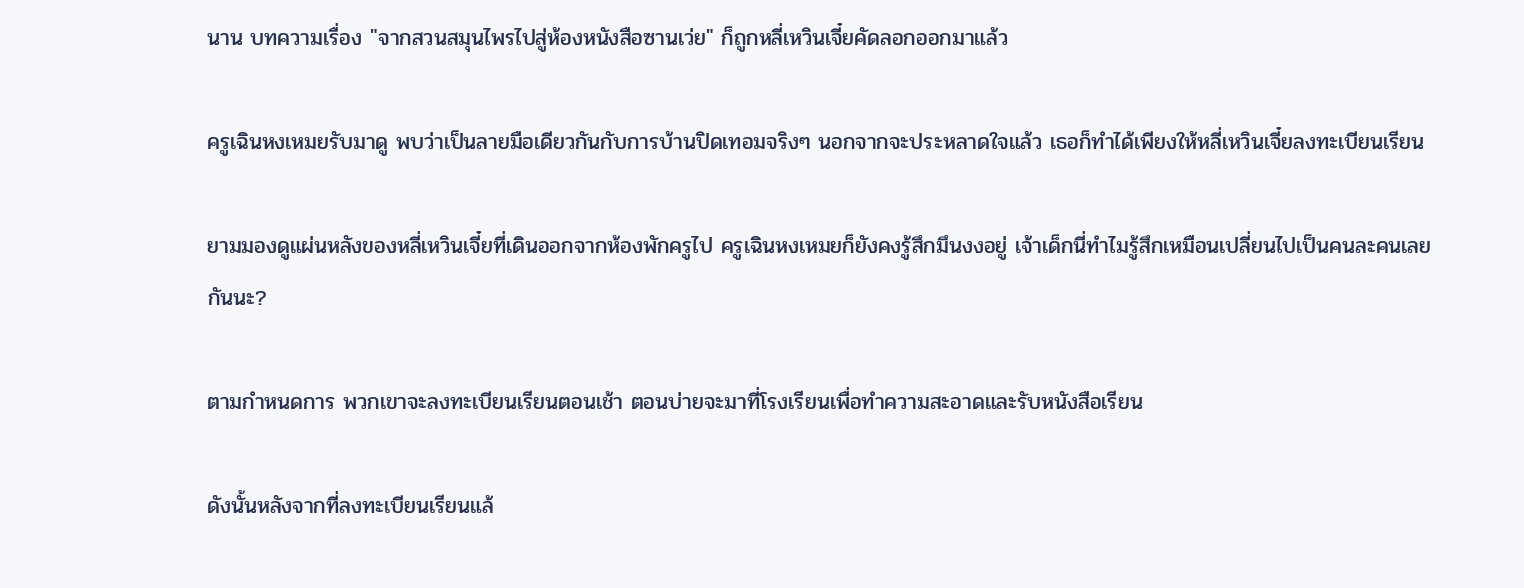นาน บทความเรื่อง "จากสวนสมุนไพรไปสู่ห้องหนังสือซานเว่ย" ก็ถูกหลี่เหวินเจี๋ยคัดลอกออกมาแล้ว

ครูเฉินหงเหมยรับมาดู พบว่าเป็นลายมือเดียวกันกับการบ้านปิดเทอมจริงๆ นอกจากจะประหลาดใจแล้ว เธอก็ทำได้เพียงให้หลี่เหวินเจี๋ยลงทะเบียนเรียน

ยามมองดูแผ่นหลังของหลี่เหวินเจี๋ยที่เดินออกจากห้องพักครูไป ครูเฉินหงเหมยก็ยังคงรู้สึกมึนงงอยู่ เจ้าเด็กนี่ทำไมรู้สึกเหมือนเปลี่ยนไปเป็นคนละคนเลยกันนะ?

ตามกำหนดการ พวกเขาจะลงทะเบียนเรียนตอนเช้า ตอนบ่ายจะมาที่โรงเรียนเพื่อทำความสะอาดและรับหนังสือเรียน

ดังนั้นหลังจากที่ลงทะเบียนเรียนแล้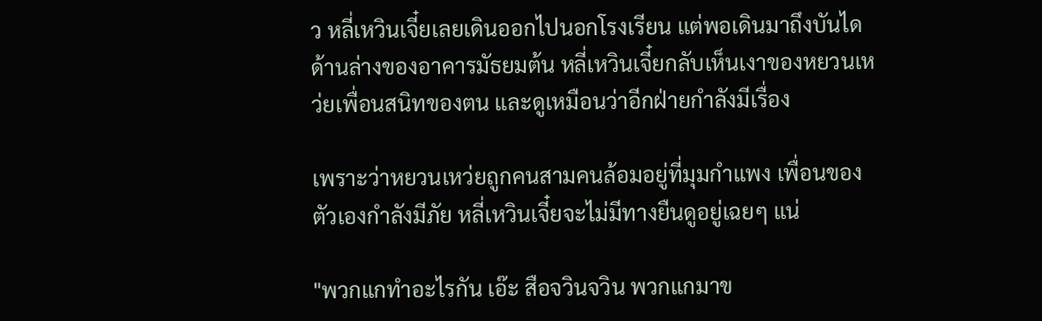ว หลี่เหวินเจี๋ยเลยเดินออกไปนอกโรงเรียน แต่พอเดินมาถึงบันไดด้านล่างของอาคารมัธยมต้น หลี่เหวินเจี๋ยกลับเห็นเงาของหยวนเหว่ยเพื่อนสนิทของตน และดูเหมือนว่าอีกฝ่ายกำลังมีเรื่อง

เพราะว่าหยวนเหว่ยถูกคนสามคนล้อมอยู่ที่มุมกำแพง เพื่อนของตัวเองกำลังมีภัย หลี่เหวินเจี๋ยจะไม่มีทางยืนดูอยู่เฉยๆ แน่

"พวกแกทำอะไรกัน เอ๊ะ สือจวินจวิน พวกแกมาข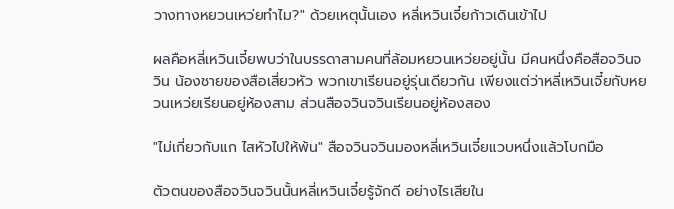วางทางหยวนเหว่ยทำไม?" ด้วยเหตุนั้นเอง หลี่เหวินเจี๋ยก้าวเดินเข้าไป

ผลคือหลี่เหวินเจี๋ยพบว่าในบรรดาสามคนที่ล้อมหยวนเหว่ยอยู่นั้น มีคนหนึ่งคือสือจวินจวิน น้องชายของสือเสี่ยวหัว พวกเขาเรียนอยู่รุ่นเดียวกัน เพียงแต่ว่าหลี่เหวินเจี๋ยกับหยวนเหว่ยเรียนอยู่ห้องสาม ส่วนสือจวินจวินเรียนอยู่ห้องสอง

"ไม่เกี่ยวกับแก ไสหัวไปให้พ้น" สือจวินจวินมองหลี่เหวินเจี๋ยแวบหนึ่งแล้วโบกมือ

ตัวตนของสือจวินจวินนั้นหลี่เหวินเจี๋ยรู้จักดี อย่างไรเสียใน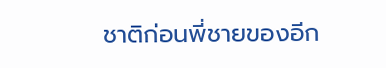ชาติก่อนพี่ชายของอีก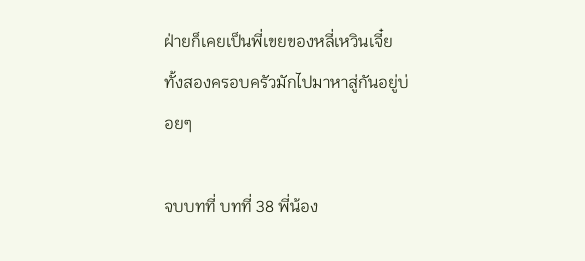ฝ่ายก็เคยเป็นพี่เขยของหลี่เหวินเจี๋ย ทั้งสองครอบครัวมักไปมาหาสู่กันอยู่บ่อยๆ

จบบทที่ บทที่ 38 พี่น้อง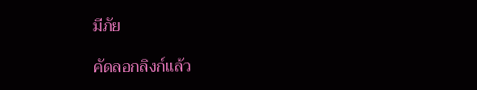มีภัย

คัดลอกลิงก์แล้ว